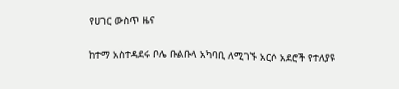የሀገር ውስጥ ዜና

ከተማ አስተዳደሩ ቦሌ ቡልቡላ አካባቢ ለሚገኙ አርሶ አደሮች የተለያዩ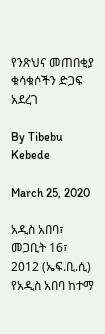የንጽህና መጠበቂያ ቁሳቁሶችን ድጋፍ አደረገ

By Tibebu Kebede

March 25, 2020

አዲስ አበባ፣ መጋቢት 16፣ 2012 (ኤፍ.ቢ.ሲ) የአዲስ አበባ ከተማ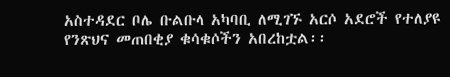አስተዳደር ቦሌ ቡልቡላ አካባቢ ለሚገኙ አርሶ አደሮች የተለያዩ የንጽህና መጠበቂያ ቁሳቁሶችን አበረከቷል፡፡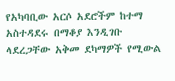የአካባቢው አርሶ አደሮችም ከተማ አስተዳደሩ በማቆያ እንዲገቡ ላደረጋቸው አቅመ ደካማዎች የሚውል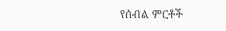የሰብል ምርቶች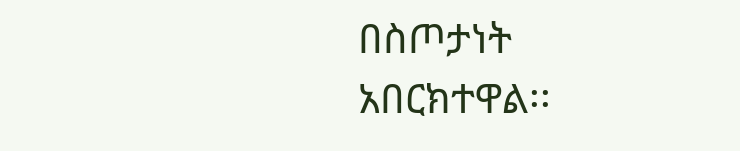በስጦታነት አበርክተዋል፡፡